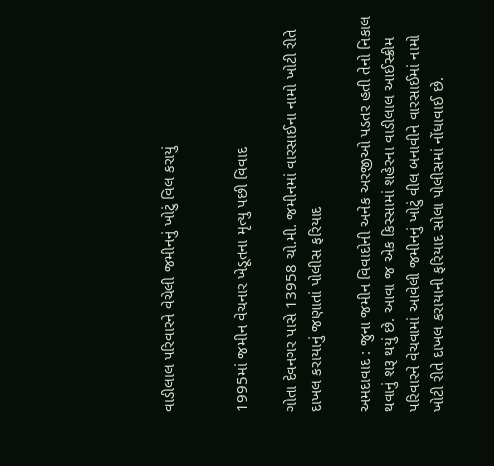વાડીલાલ પરિવારને વેચેલી જમીનનું ખોટું વિલ કરાયું


1995માં જમીન વેચનાર ખેડૂતના મૃત્યુ પછી વિવાદ

ગોતા દેવનગર પાસે 13958 ચો.મી. જમીનમાં વારસાઈના નામો ખોટી રીતે દાખલ કરાયાનું જણાતાં પોલીસ ફરિયાદ

અમદાવાદ : જુના જમીન વિવાદોની અનેક અરજીઓ પડતર હતી તેનો નિકાલ થવાનું શરૂ થયું છે. આવા જ એક કિસ્સામાં શહેરના વાડીલાલ આઈસ્ક્રીમ પરિવારને વેચવામાં આવેલી જમીનનું ખોટું વીલ બનાવીને વારસાઈમાં નામો ખોટી રીતે દાખલ કરાયાની ફરિયાદ સોલા પોલીસમાં નોંધાવાઈ છે.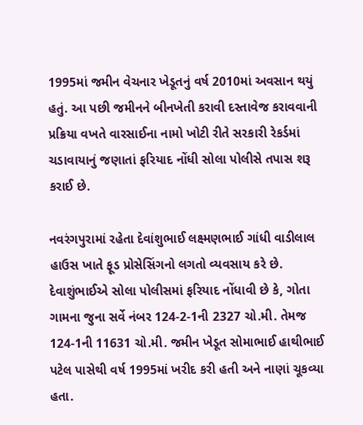1995માં જમીન વેચનાર ખેડૂતનું વર્ષ 2010માં અવસાન થયું હતું. આ પછી જમીનને બીનખેતી કરાવી દસ્તાવેજ કરાવવાની પ્રક્રિયા વખતે વારસાઈના નામો ખોટી રીતે સરકારી રેકર્ડમાં ચડાવાયાનું જણાતાં ફરિયાદ નોંધી સોલા પોલીસે તપાસ શરૂ કરાઈ છે.

નવરંગપુરામાં રહેતા દેવાંશુભાઈ લક્ષ્મણભાઈ ગાંધી વાડીલાલ હાઉસ ખાતે ફૂડ પ્રોસેસિંગનો લગતો વ્યવસાય કરે છે. દેવાશુંભાઈએ સોલા પોલીસમાં ફરિયાદ નોંધાવી છે કે, ગોતા ગામના જુના સર્વે નંબર 124-2-1ની 2327 ચો.મી. તેમજ 124-1ની 11631 ચો.મી. જમીન ખેડૂત સોમાભાઈ હાથીભાઈ પટેલ પાસેથી વર્ષ 1995માં ખરીદ કરી હતી અને નાણાં ચૂકવ્યા હતા.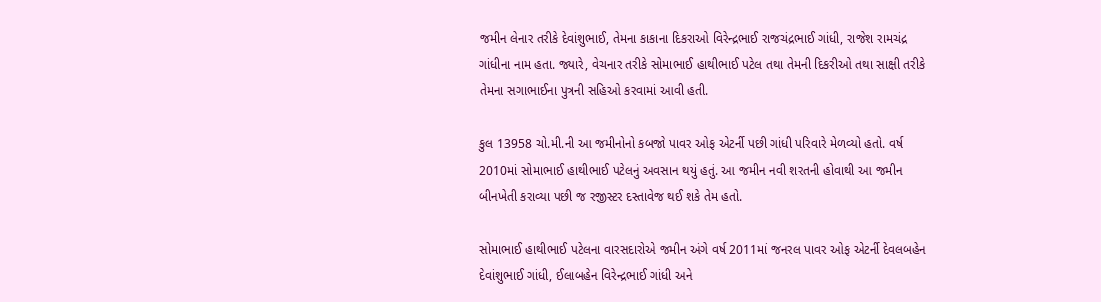જમીન લેનાર તરીકે દેવાંશુભાઈ, તેમના કાકાના દિકરાઓ વિરેન્દ્રભાઈ રાજચંદ્રભાઈ ગાંધી, રાજેશ રામચંદ્ર ગાંધીના નામ હતા. જ્યારે, વેચનાર તરીકે સોમાભાઈ હાથીભાઈ પટેલ તથા તેમની દિકરીઓ તથા સાક્ષી તરીકે તેમના સગાભાઈના પુત્રની સહિઓ કરવામાં આવી હતી.

કુલ 13958 ચો.મી.ની આ જમીનોનો કબજો પાવર ઓફ એટર્ની પછી ગાંધી પરિવારે મેળવ્યો હતો. વર્ષ 2010માં સોમાભાઈ હાથીભાઈ પટેલનું અવસાન થયું હતું. આ જમીન નવી શરતની હોવાથી આ જમીન બીનખેતી કરાવ્યા પછી જ રજીસ્ટર દસ્તાવેજ થઈ શકે તેમ હતો.

સોમાભાઈ હાથીભાઈ પટેલના વારસદારોએ જમીન અંગે વર્ષ 2011માં જનરલ પાવર ઓફ એટર્ની દેવલબહેન દેવાંશુભાઈ ગાંધી, ઈલાબહેન વિરેન્દ્રભાઈ ગાંધી અને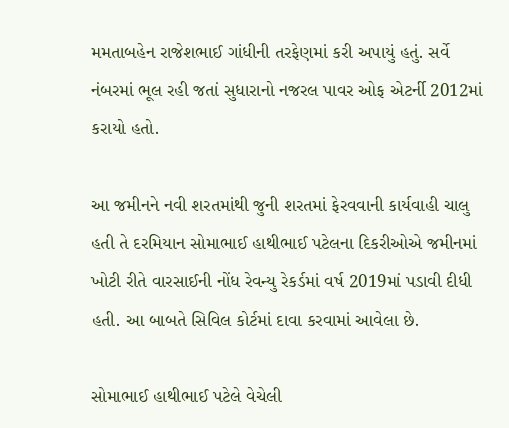મમતાબહેન રાજેશભાઈ ગાંધીની તરફેણમાં કરી અપાયું હતું. સર્વે નંબરમાં ભૂલ રહી જતાં સુધારાનો નજરલ પાવર ઓફ એટર્ની 2012માં કરાયો હતો.

આ જમીનને નવી શરતમાંથી જુની શરતમાં ફેરવવાની કાર્યવાહી ચાલુ હતી તે દરમિયાન સોમાભાઈ હાથીભાઈ પટેલના દિકરીઓએ જમીનમાં ખોટી રીતે વારસાઈની નોંધ રેવન્યુ રેકર્ડમાં વર્ષ 2019માં પડાવી દીધી હતી. આ બાબતે સિવિલ કોર્ટમાં દાવા કરવામાં આવેલા છે.

સોમાભાઈ હાથીભાઈ પટેલે વેચેલી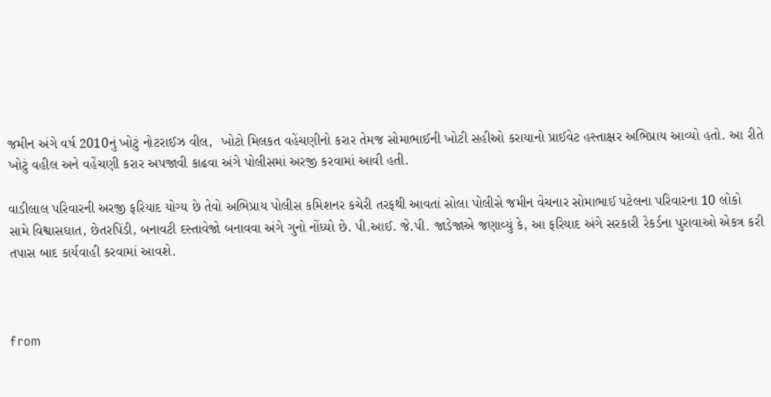જમીન અંગે વર્ષ 2010નું ખોટું નોટરાઈઝ વીલ,  ખોટો મિલકત વહેંચણીનો કરાર તેમજ સોમાભાઈની ખોટી સહીઓ કરાયાનો પ્રાઈવેટ હસ્તાક્ષર અભિપ્રાય આવ્યો હતો. આ રીતે ખોટું વહીલ અને વહેંચણી કરાર અપજાવી કાઢવા અંગે પોલીસમાં અરજી કરવામાં આવી હતી.

વાડીલાલ પરિવારની અરજી ફરિયાદ યોગ્ય છે તેવો અભિપ્રાય પોલીસ કમિશનર કચેરી તરફથી આવતાં સોલા પોલીસે જમીન વેચનાર સોમાભાઈ પટેલના પરિવારના 10 લોકો સામે વિશ્વાસઘાત, છેતરપિંડી, બનાવટી દસ્તાવેજો બનાવવા અંગે ગુનો નોંધ્યો છે. પી.આઈ. જે.પી. જાડેજાએ જણાવ્યું કે, આ ફરિયાદ અંગે સરકારી રેકર્ડના પુરાવાઓ એકત્ર કરી તપાસ બાદ કાર્યવાહી કરવામાં આવશે.



from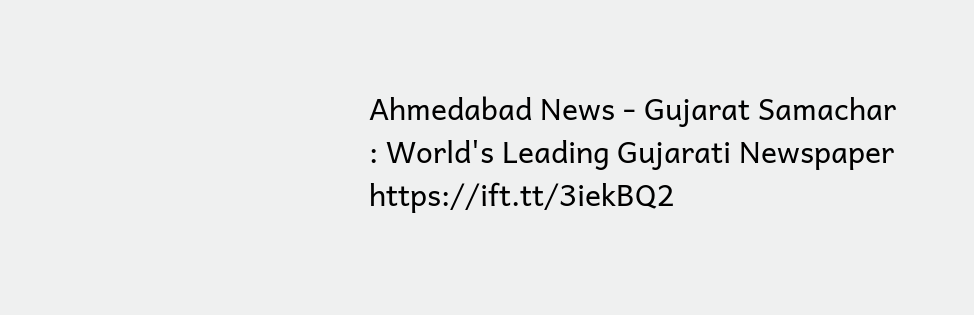Ahmedabad News - Gujarat Samachar : World's Leading Gujarati Newspaper https://ift.tt/3iekBQ2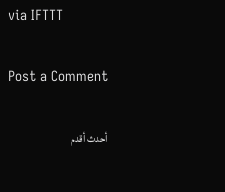via IFTTT

Post a Comment

أحدث أقدم